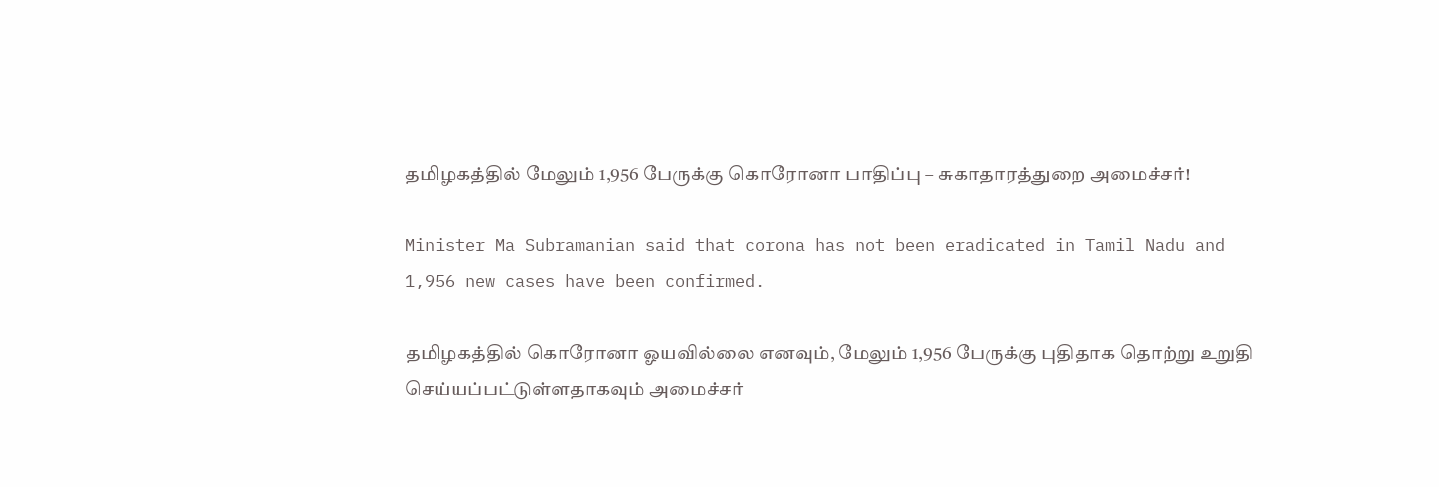தமிழகத்தில் மேலும் 1,956 பேருக்கு கொரோனா பாதிப்பு – சுகாதாரத்துறை அமைச்சர்!

Minister Ma Subramanian said that corona has not been eradicated in Tamil Nadu and 1,956 new cases have been confirmed.

தமிழகத்தில் கொரோனா ஓயவில்லை எனவும், மேலும் 1,956 பேருக்கு புதிதாக தொற்று உறுதி செய்யப்பட்டுள்ளதாகவும் அமைச்சர்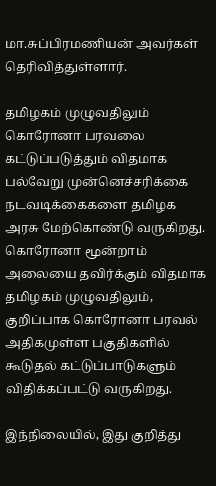மா.சுப்பிரமணியன் அவர்கள் தெரிவித்துள்ளார்.

தமிழகம் முழுவதிலும் கொரோனா பரவலை கட்டுப்படுத்தும் விதமாக பல்வேறு முன்னெச்சரிக்கை நடவடிக்கைகளை தமிழக அரசு மேற்கொண்டு வருகிறது. கொரோனா மூன்றாம் அலையை தவிர்க்கும் விதமாக தமிழகம் முழுவதிலும், குறிப்பாக கொரோனா பரவல் அதிகமுள்ள பகுதிகளில் கூடுதல் கட்டுப்பாடுகளும் விதிக்கப்பட்டு வருகிறது.

இந்நிலையில், இது குறித்து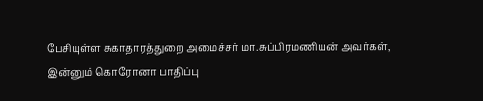பேசியுள்ள சுகாதாரத்துறை அமைச்சர் மா.சுப்பிரமணியன் அவர்கள், இன்னும் கொரோனா பாதிப்பு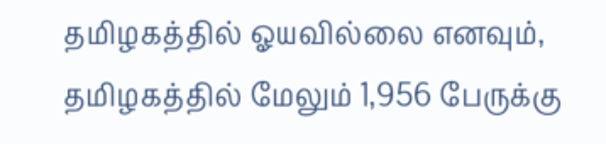தமிழகத்தில் ஓயவில்லை எனவும், தமிழகத்தில் மேலும் 1,956 பேருக்கு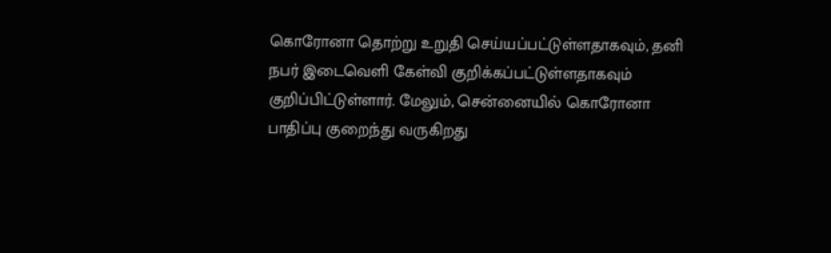கொரோனா தொற்று உறுதி செய்யப்பட்டுள்ளதாகவும், தனி நபர் இடைவெளி கேள்வி குறிக்கப்பட்டுள்ளதாகவும் குறிப்பிட்டுள்ளார். மேலும், சென்னையில் கொரோனா பாதிப்பு குறைந்து வருகிறது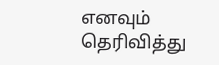எனவும் தெரிவித்து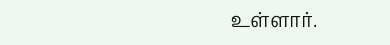உள்ளார்.